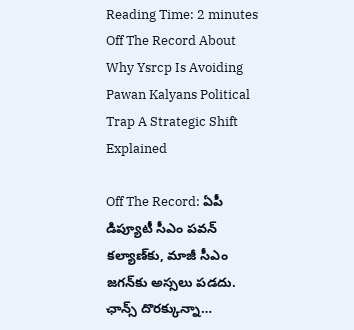Reading Time: 2 minutes
Off The Record About Why Ysrcp Is Avoiding Pawan Kalyans Political Trap A Strategic Shift Explained

Off The Record: ఏపీ డిప్యూటీ సీఎం పవన్‌ కల్యాణ్‌కు, మాజీ సీఎం జగన్‌కు అస్సలు పడదు. ఛాన్స్‌ దొరక్కున్నా…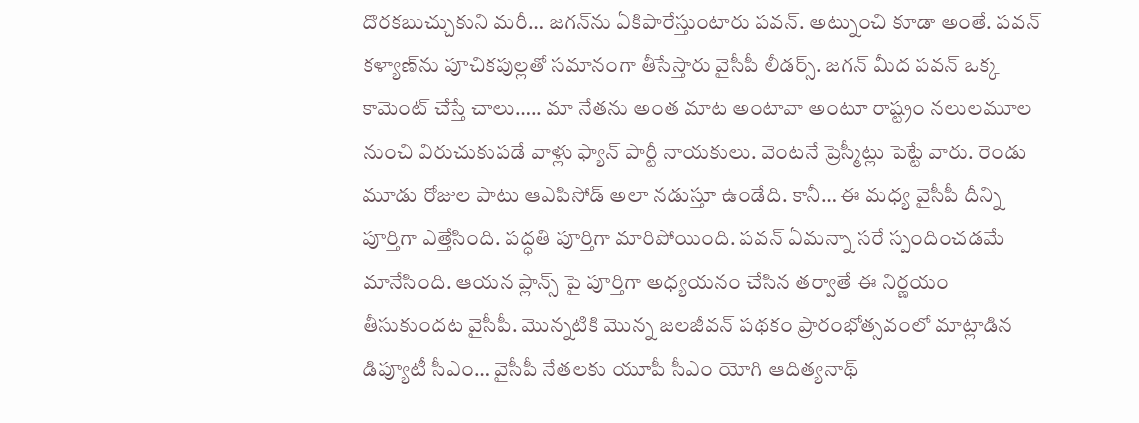దొరకబుచ్చుకుని మరీ… జగన్‌ను ఏకిపారేస్తుంటారు పవన్. అట్నుంచి కూడా అంతే. పవన్‌ కళ్యాణ్‌ను పూచికపుల్లతో సమానంగా తీసేస్తారు వైసీపీ లీడర్స్‌. జగన్ మీద పవన్ ఒక్క కామెంట్ చేస్తే చాలు….. మా నేతను అంత మాట అంటావా అంటూ రాష్ట్రం నలులమూల నుంచి విరుచుకుపడే వాళ్లు ఫ్యాన్‌ పార్టీ నాయకులు. వెంటనే ప్రెస్మీట్లు పెట్టే వారు. రెండు మూడు రోజుల పాటు ఆఎపిసోడ్‌ అలా నడుస్తూ ఉండేది. కానీ… ఈ మధ్య వైసీపీ దీన్ని పూర్తిగా ఎత్తేసింది. పద్ధతి పూర్తిగా మారిపోయింది. పవన్ ఏమన్నా సరే స్పందించడమే మానేసింది. ఆయన ప్లాన్స్ పై పూర్తిగా అధ్యయనం చేసిన తర్వాతే ఈ నిర్ణయం తీసుకుందట వైసీపీ. మొన్నటికి మొన్న జలజీవన్ పథకం ప్రారంభోత్సవంలో మాట్లాడిన డిప్యూటీ సీఎం… వైసీపీ నేతలకు యూపీ సీఎం యోగి ఆదిత్యనాథ్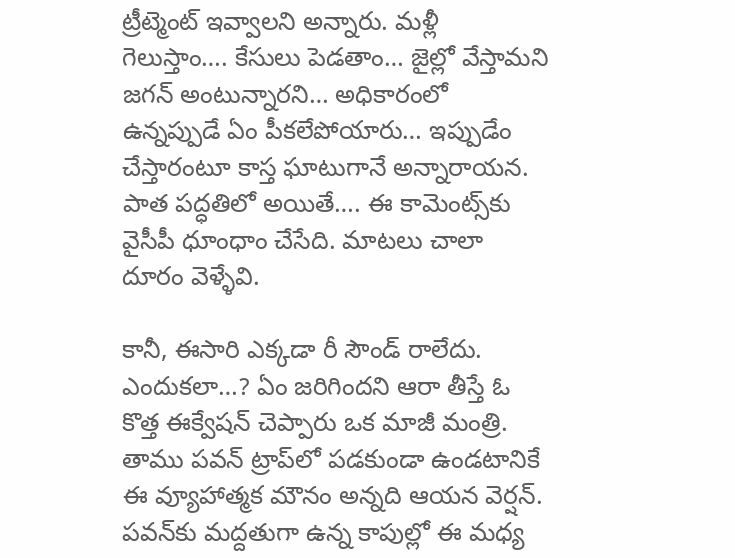ట్రీట్మెంట్ ఇవ్వాలని అన్నారు. మళ్లీ గెలుస్తాం…. కేసులు పెడతాం… జైల్లో వేస్తామని జగన్ అంటున్నారని… అధికారంలో ఉన్నప్పుడే ఏం పీకలేపోయారు… ఇప్పుడేం చేస్తారంటూ కాస్త ఘాటుగానే అన్నారాయన. పాత పద్ధతిలో అయితే…. ఈ కామెంట్స్‌కు వైసీపీ ధూంధాం చేసేది. మాటలు చాలా దూరం వెళ్ళేవి.

కానీ, ఈసారి ఎక్కడా రీ సౌండ్ రాలేదు. ఎందుకలా…? ఏం జరిగిందని ఆరా తీస్తే ఓ కొత్త ఈక్వేషన్ చెప్పారు ఒక మాజీ మంత్రి. తాము పవన్‌ ట్రాప్‌లో పడకుండా ఉండటానికే ఈ వ్యూహాత్మక మౌనం అన్నది ఆయన వెర్షన్‌. పవన్‌కు మద్దతుగా ఉన్న కాపుల్లో ఈ మధ్య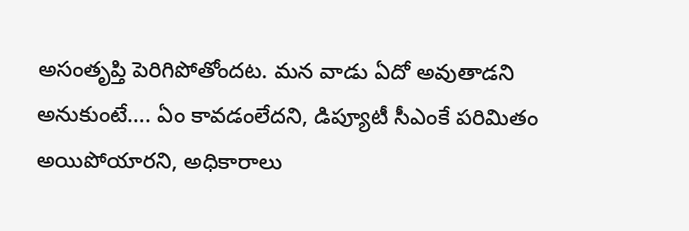అసంతృప్తి పెరిగిపోతోందట. మన వాడు ఏదో అవుతాడని అనుకుంటే…. ఏం కావడంలేదని, డిప్యూటీ సీఎంకే పరిమితం అయిపోయారని, అధికారాలు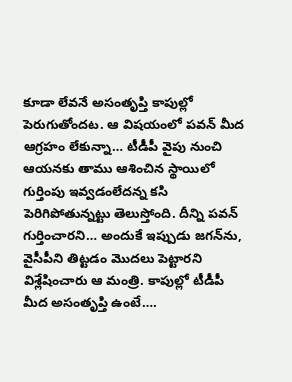కూడా లేవనే అసంతృప్తి కాపుల్లో పెరుగుతోందట. ఆ విషయంలో పవన్ మీద ఆగ్రహం లేకున్నా… టీడీపీ వైపు నుంచి ఆయనకు తాము ఆశించిన స్థాయిలో గుర్తింపు ఇవ్వడంలేదన్న కసి పెరిగిపోతున్నట్టు తెలుస్తోంది. దీన్ని పవన్ గుర్తించారని… అందుకే ఇప్పుడు జగన్‌ను, వైసీపీని తిట్టడం మొదలు పెట్టారని విశ్లేషించారు ఆ మంత్రి. కాపుల్లో టీడీపీ మీద అసంతృప్తి ఉంటే….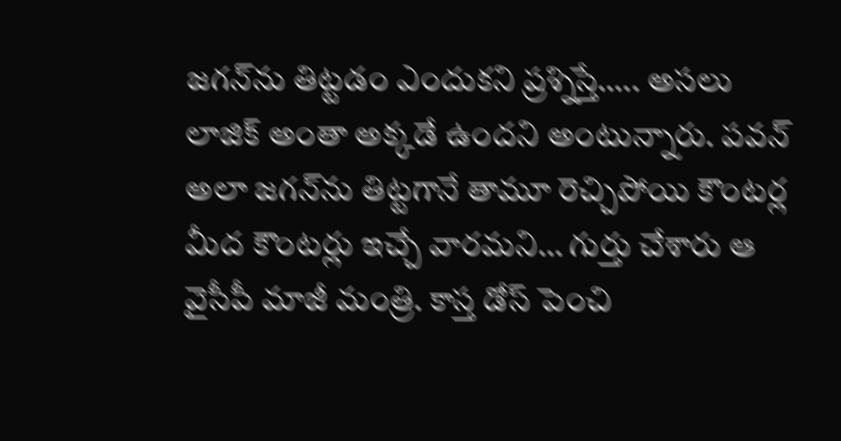జగన్‌ను తిట్టడం ఎందుకని ప్రశ్నిస్తే….. అసలు లాజిక్‌ అంతా అక్కడే ఉందని అంటున్నారు. పవన్ అలా జగన్‌ను తిట్టగానే తామూ రెచ్చిపోయి కౌంటర్ల మీద కౌంటర్లు ఇచ్చే వారమని… గుర్తు చేశారు ఆ వైసీపీ మాజీ మంత్రి. కాస్త డోస్‌ పెంచి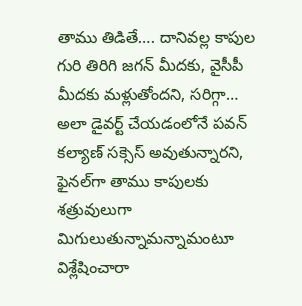తాము తిడితే…. దానివల్ల కాపుల గురి తిరిగి జగన్ మీదకు, వైసీపీ మీదకు మళ్లుతోందని, సరిగ్గా… అలా డైవర్ట్‌ చేయడంలోనే పవన్ కల్యాణ్ సక్సెస్ అవుతున్నారని, ఫైనల్‌గా తాము కాపులకు శత్రువులుగా మిగులుతున్నామన్నామంటూ విశ్లేషించారా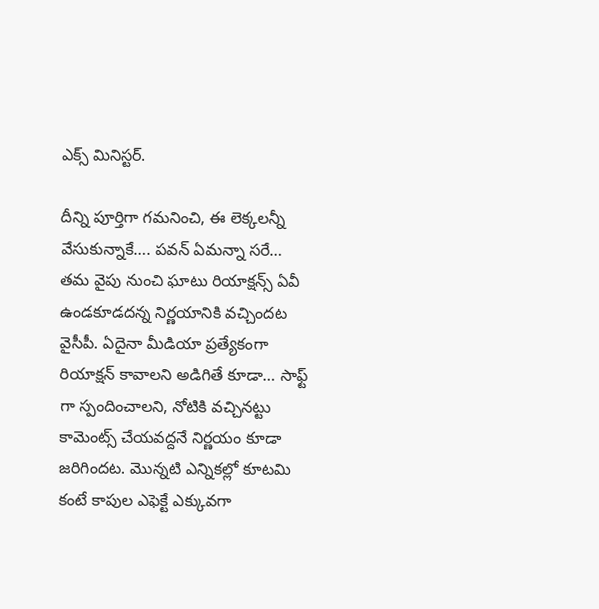ఎక్స్‌ మినిస్టర్‌.

దీన్ని పూర్తిగా గమనించి, ఈ లెక్కలన్నీ వేసుకున్నాకే…. పవన్ ఏమన్నా సరే… తమ వైపు నుంచి ఘాటు రియాక్షన్స్‌ ఏవీ ఉండకూడదన్న నిర్ణయానికి వచ్చిందట వైసీపీ. ఏదైనా మీడియా ప్రత్యేకంగా రియాక్షన్ కావాలని అడిగితే కూడా… సాఫ్ట్ గా స్పందించాలని, నోటికి వచ్చినట్టు కామెంట్స్‌ చేయవద్దనే నిర్ణయం కూడా జరిగిందట. మొన్నటి ఎన్నికల్లో కూటమి కంటే కాపుల ఎఫెక్టే ఎక్కువగా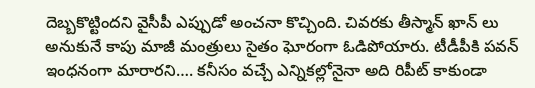దెబ్బకొట్టిందని వైసీపీ ఎప్పుడో అంచనా కొచ్చింది. చివరకు తీస్మాన్ ఖాన్ లు అనుకునే కాపు మాజీ మంత్రులు సైతం ఘోరంగా ఓడిపోయారు. టీడీపీకి పవన్ ఇంధనంగా మారారని…. కనీసం వచ్చే ఎన్నికల్లోనైనా అది రిపీట్ కాకుండా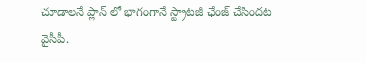చూడాలనే ప్లాన్ లో భాగంగానే స్ట్రాటజీ ఛేంజ్ చేసిందట వైసీపీ.